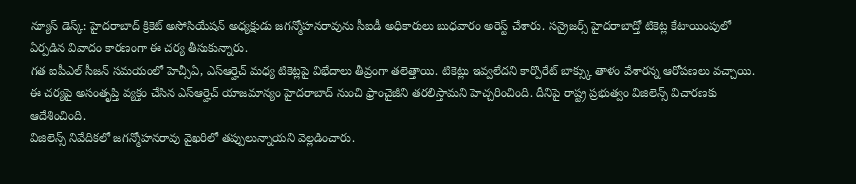న్యూస్ డెస్క్: హైదరాబాద్ క్రికెట్ అసోసియేషన్ అధ్యక్షుడు జగన్మోహనరావును సీఐడీ అధికారులు బుధవారం అరెస్ట్ చేశారు. సన్రైజర్స్ హైదరాబాద్తో టికెట్ల కేటాయింపులో ఏర్పడిన వివాదం కారణంగా ఈ చర్య తీసుకున్నారు.
గత ఐపీఎల్ సీజన్ సమయంలో హెచ్సీఏ, ఎస్ఆర్హెచ్ మధ్య టికెట్లపై విభేదాలు తీవ్రంగా తలెత్తాయి. టికెట్లు ఇవ్వలేదని కార్పొరేట్ బాక్స్కు తాళం వేశారన్న ఆరోపణలు వచ్చాయి.
ఈ చర్యపై అసంతృప్తి వ్యక్తం చేసిన ఎస్ఆర్హెచ్ యాజమాన్యం హైదరాబాద్ నుంచి ఫ్రాంచైజీని తరలిస్తామని హెచ్చరించింది. దీనిపై రాష్ట్ర ప్రభుత్వం విజిలెన్స్ విచారణకు ఆదేశించింది.
విజిలెన్స్ నివేదికలో జగన్మోహనరావు వైఖరిలో తప్పులున్నాయని వెల్లడించారు.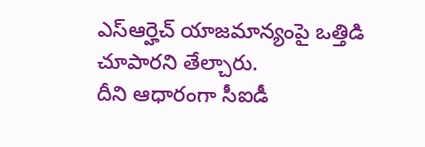ఎస్ఆర్హెచ్ యాజమాన్యంపై ఒత్తిడి చూపారని తేల్చారు.
దీని ఆధారంగా సీఐడీ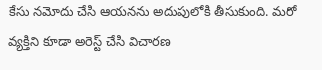కేసు నమోదు చేసి ఆయనను అదుపులోకి తీసుకుంది. మరో వ్యక్తిని కూడా అరెస్ట్ చేసి విచారణ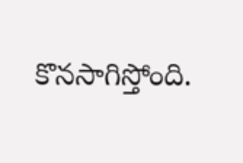కొనసాగిస్తోంది.